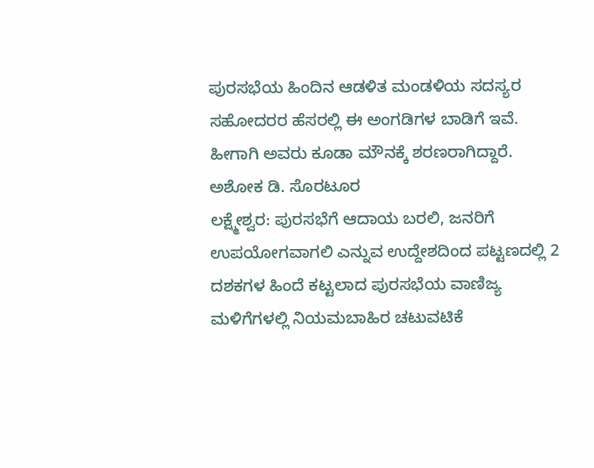ಪುರಸಭೆಯ ಹಿಂದಿನ ಆಡಳಿತ ಮಂಡಳಿಯ ಸದಸ್ಯರ ಸಹೋದರರ ಹೆಸರಲ್ಲಿ ಈ ಅಂಗಡಿಗಳ ಬಾಡಿಗೆ ಇವೆ. ಹೀಗಾಗಿ ಅವರು ಕೂಡಾ ಮೌನಕ್ಕೆ ಶರಣರಾಗಿದ್ದಾರೆ.
ಅಶೋಕ ಡಿ. ಸೊರಟೂರ
ಲಕ್ಷ್ಮೇಶ್ವರ: ಪುರಸಭೆಗೆ ಆದಾಯ ಬರಲಿ, ಜನರಿಗೆ ಉಪಯೋಗವಾಗಲಿ ಎನ್ನುವ ಉದ್ದೇಶದಿಂದ ಪಟ್ಟಣದಲ್ಲಿ 2 ದಶಕಗಳ ಹಿಂದೆ ಕಟ್ಟಲಾದ ಪುರಸಭೆಯ ವಾಣಿಜ್ಯ ಮಳಿಗೆಗಳಲ್ಲಿ ನಿಯಮಬಾಹಿರ ಚಟುವಟಿಕೆ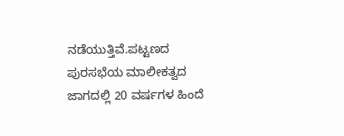ನಡೆಯುತ್ತಿವೆ.ಪಟ್ಟಣದ ಪುರಸಭೆಯ ಮಾಲೀಕತ್ವದ ಜಾಗದಲ್ಲಿ 20 ವರ್ಷಗಳ ಹಿಂದೆ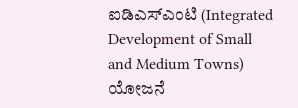ಐಡಿಎಸ್ಎಂಟಿ (Integrated Development of Small and Medium Towns) ಯೋಜನೆ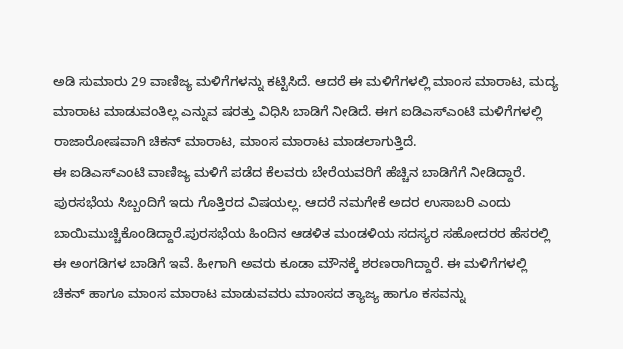ಅಡಿ ಸುಮಾರು 29 ವಾಣಿಜ್ಯ ಮಳಿಗೆಗಳನ್ನು ಕಟ್ಟಿಸಿದೆ. ಆದರೆ ಈ ಮಳಿಗೆಗಳಲ್ಲಿ ಮಾಂಸ ಮಾರಾಟ, ಮದ್ಯ ಮಾರಾಟ ಮಾಡುವಂತಿಲ್ಲ ಎನ್ನುವ ಷರತ್ತು ವಿಧಿಸಿ ಬಾಡಿಗೆ ನೀಡಿದೆ. ಈಗ ಐಡಿಎಸ್ಎಂಟಿ ಮಳಿಗೆಗಳಲ್ಲಿ ರಾಜಾರೋಷವಾಗಿ ಚಿಕನ್ ಮಾರಾಟ, ಮಾಂಸ ಮಾರಾಟ ಮಾಡಲಾಗುತ್ತಿದೆ.
ಈ ಐಡಿಎಸ್ಎಂಟಿ ವಾಣಿಜ್ಯ ಮಳಿಗೆ ಪಡೆದ ಕೆಲವರು ಬೇರೆಯವರಿಗೆ ಹೆಚ್ಚಿನ ಬಾಡಿಗೆಗೆ ನೀಡಿದ್ದಾರೆ. ಪುರಸಭೆಯ ಸಿಬ್ಬಂದಿಗೆ ಇದು ಗೊತ್ತಿರದ ವಿಷಯಲ್ಲ. ಆದರೆ ನಮಗೇಕೆ ಅದರ ಉಸಾಬರಿ ಎಂದು ಬಾಯಿಮುಚ್ಚಿಕೊಂಡಿದ್ದಾರೆ.ಪುರಸಭೆಯ ಹಿಂದಿನ ಆಡಳಿತ ಮಂಡಳಿಯ ಸದಸ್ಯರ ಸಹೋದರರ ಹೆಸರಲ್ಲಿ ಈ ಅಂಗಡಿಗಳ ಬಾಡಿಗೆ ಇವೆ. ಹೀಗಾಗಿ ಅವರು ಕೂಡಾ ಮೌನಕ್ಕೆ ಶರಣರಾಗಿದ್ದಾರೆ. ಈ ಮಳಿಗೆಗಳಲ್ಲಿ ಚಿಕನ್ ಹಾಗೂ ಮಾಂಸ ಮಾರಾಟ ಮಾಡುವವರು ಮಾಂಸದ ತ್ಯಾಜ್ಯ ಹಾಗೂ ಕಸವನ್ನು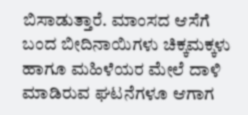ಬಿಸಾಡುತ್ತಾರೆ. ಮಾಂಸದ ಆಸೆಗೆ ಬಂದ ಬೀದಿನಾಯಿಗಳು ಚಿಕ್ಕಮಕ್ಕಳು ಹಾಗೂ ಮಹಿಳೆಯರ ಮೇಲೆ ದಾಳಿ ಮಾಡಿರುವ ಘಟನೆಗಳೂ ಆಗಾಗ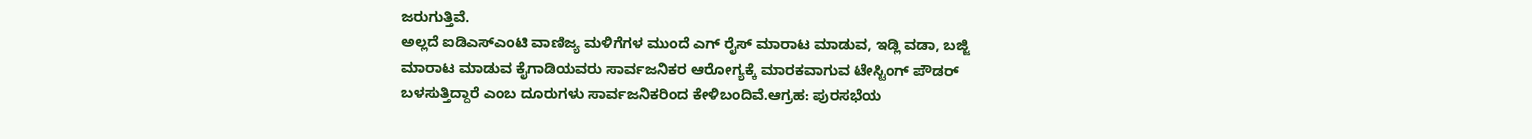ಜರುಗುತ್ತಿವೆ.
ಅಲ್ಲದೆ ಐಡಿಎಸ್ಎಂಟಿ ವಾಣಿಜ್ಯ ಮಳಿಗೆಗಳ ಮುಂದೆ ಎಗ್ ರೈಸ್ ಮಾರಾಟ ಮಾಡುವ, ಇಡ್ಲಿ ವಡಾ, ಬಜ್ಜಿ ಮಾರಾಟ ಮಾಡುವ ಕೈಗಾಡಿಯವರು ಸಾರ್ವಜನಿಕರ ಆರೋಗ್ಯಕ್ಕೆ ಮಾರಕವಾಗುವ ಟೇಸ್ಟಿಂಗ್ ಪೌಡರ್ ಬಳಸುತ್ತಿದ್ದಾರೆ ಎಂಬ ದೂರುಗಳು ಸಾರ್ವಜನಿಕರಿಂದ ಕೇಳಿಬಂದಿವೆ.ಆಗ್ರಹ: ಪುರಸಭೆಯ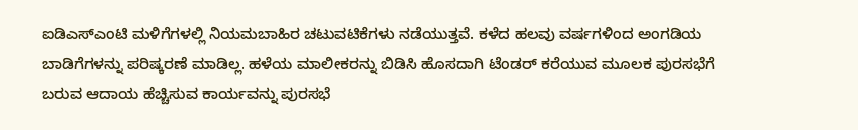ಐಡಿಎಸ್ಎಂಟಿ ಮಳಿಗೆಗಳಲ್ಲಿ ನಿಯಮಬಾಹಿರ ಚಟುವಟಿಕೆಗಳು ನಡೆಯುತ್ತವೆ. ಕಳೆದ ಹಲವು ವರ್ಷಗಳಿಂದ ಅಂಗಡಿಯ ಬಾಡಿಗೆಗಳನ್ನು ಪರಿಷ್ಕರಣೆ ಮಾಡಿಲ್ಲ. ಹಳೆಯ ಮಾಲೀಕರನ್ನು ಬಿಡಿಸಿ ಹೊಸದಾಗಿ ಟೆಂಡರ್ ಕರೆಯುವ ಮೂಲಕ ಪುರಸಭೆಗೆ ಬರುವ ಆದಾಯ ಹೆಚ್ಚಿಸುವ ಕಾರ್ಯವನ್ನು ಪುರಸಭೆ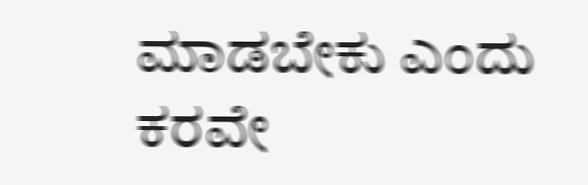ಮಾಡಬೇಕು ಎಂದು ಕರವೇ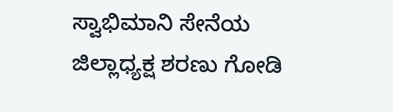ಸ್ವಾಭಿಮಾನಿ ಸೇನೆಯ ಜಿಲ್ಲಾಧ್ಯಕ್ಷ ಶರಣು ಗೋಡಿ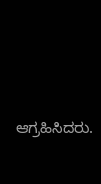ಆಗ್ರಹಿಸಿದರು.